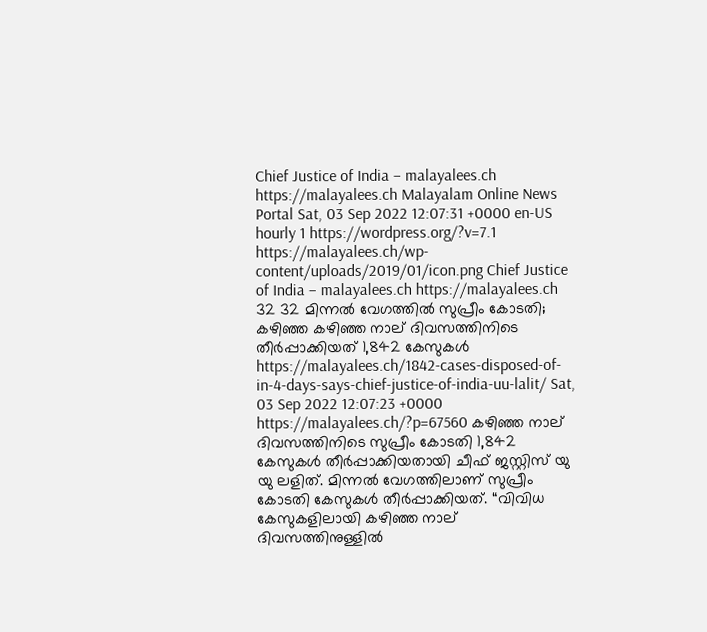Chief Justice of India – malayalees.ch https://malayalees.ch Malayalam Online News Portal Sat, 03 Sep 2022 12:07:31 +0000 en-US hourly 1 https://wordpress.org/?v=7.1 https://malayalees.ch/wp-content/uploads/2019/01/icon.png Chief Justice of India – malayalees.ch https://malayalees.ch 32 32 മിന്നൽ വേഗത്തിൽ സുപ്രീം കോടതി; കഴിഞ്ഞ കഴിഞ്ഞ നാല് ദിവസത്തിനിടെ തീർപ്പാക്കിയത് 1,842 കേസുകൾ https://malayalees.ch/1842-cases-disposed-of-in-4-days-says-chief-justice-of-india-uu-lalit/ Sat, 03 Sep 2022 12:07:23 +0000 https://malayalees.ch/?p=67560 കഴിഞ്ഞ നാല് ദിവസത്തിനിടെ സുപ്രീം കോടതി 1,842 കേസുകൾ തീർപ്പാക്കിയതായി ചീഫ് ജസ്റ്റിസ് യു യു ലളിത്. മിന്നൽ വേഗത്തിലാണ് സുപ്രീം കോടതി കേസുകൾ തീർപ്പാക്കിയത്. “വിവിധ കേസുകളിലായി കഴിഞ്ഞ നാല് ദിവസത്തിനുള്ളിൽ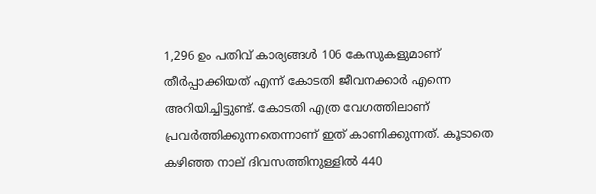1,296 ഉം പതിവ് കാര്യങ്ങൾ 106 കേസുകളുമാണ് തീർപ്പാക്കിയത് എന്ന് കോടതി ജീവനക്കാർ എന്നെ അറിയിച്ചിട്ടുണ്ട്. കോടതി എത്ര വേഗത്തിലാണ് പ്രവർത്തിക്കുന്നതെന്നാണ് ഇത് കാണിക്കുന്നത്. കൂടാതെ കഴിഞ്ഞ നാല് ദിവസത്തിനുള്ളിൽ 440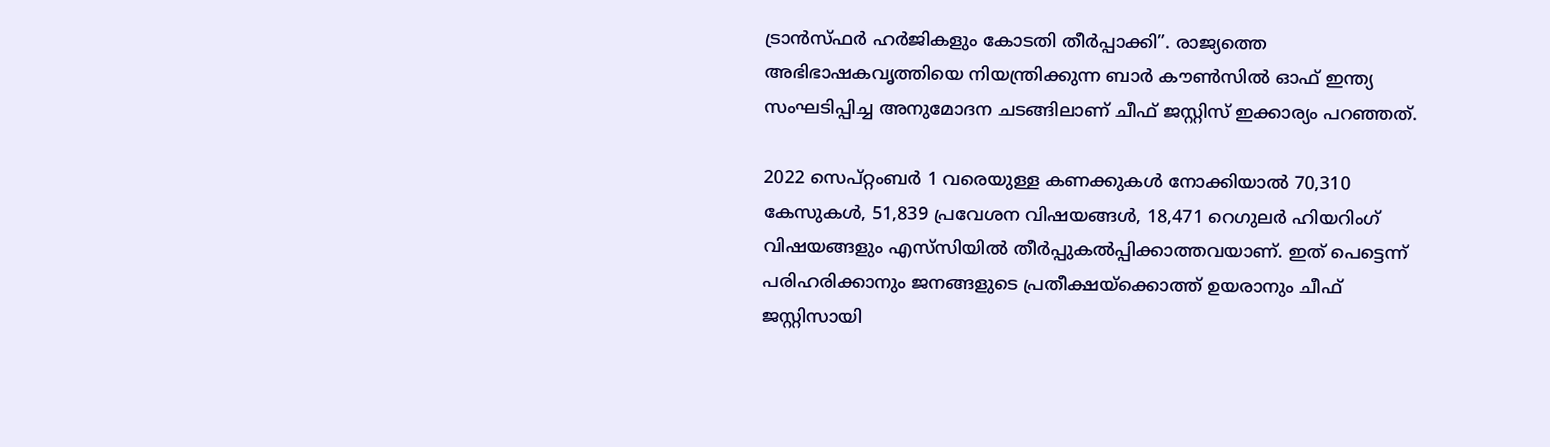ട്രാൻസ്ഫർ ഹർജികളും കോടതി തീർപ്പാക്കി”. രാജ്യത്തെ അഭിഭാഷകവൃത്തിയെ നിയന്ത്രിക്കുന്ന ബാർ കൗൺസിൽ ഓഫ് ഇന്ത്യ സംഘടിപ്പിച്ച അനുമോദന ചടങ്ങിലാണ് ചീഫ് ജസ്റ്റിസ് ഇക്കാര്യം പറഞ്ഞത്.

2022 സെപ്റ്റംബർ 1 വരെയുള്ള കണക്കുകൾ നോക്കിയാൽ 70,310 കേസുകൾ, 51,839 പ്രവേശന വിഷയങ്ങൾ, 18,471 റെഗുലർ ഹിയറിംഗ് വിഷയങ്ങളും എസ്‌സിയിൽ തീർപ്പുകൽപ്പിക്കാത്തവയാണ്. ഇത് പെട്ടെന്ന് പരിഹരിക്കാനും ജനങ്ങളുടെ പ്രതീക്ഷയ്‌ക്കൊത്ത് ഉയരാനും ചീഫ് ജസ്റ്റിസായി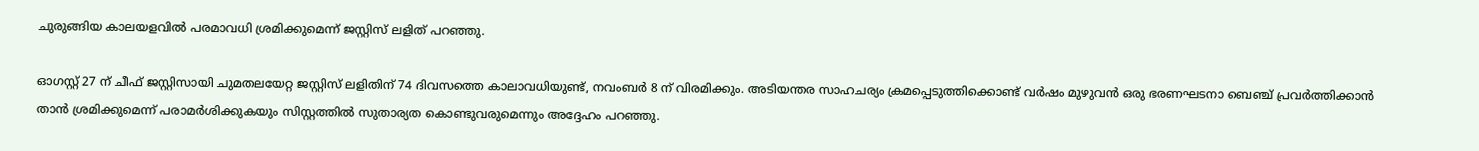ചുരുങ്ങിയ കാലയളവിൽ പരമാവധി ശ്രമിക്കുമെന്ന് ജസ്റ്റിസ് ലളിത് പറഞ്ഞു.

ഓഗസ്റ്റ് 27 ന് ചീഫ് ജസ്റ്റിസായി ചുമതലയേറ്റ ജസ്റ്റിസ് ലളിതിന് 74 ദിവസത്തെ കാലാവധിയുണ്ട്, നവംബർ 8 ന് വിരമിക്കും. അടിയന്തര സാഹചര്യം ക്രമപ്പെടുത്തിക്കൊണ്ട് വർഷം മുഴുവൻ ഒരു ഭരണഘടനാ ബെഞ്ച് പ്രവർത്തിക്കാൻ താൻ ശ്രമിക്കുമെന്ന് പരാമർശിക്കുകയും സിസ്റ്റത്തിൽ സുതാര്യത കൊണ്ടുവരുമെന്നും അദ്ദേഹം പറഞ്ഞു.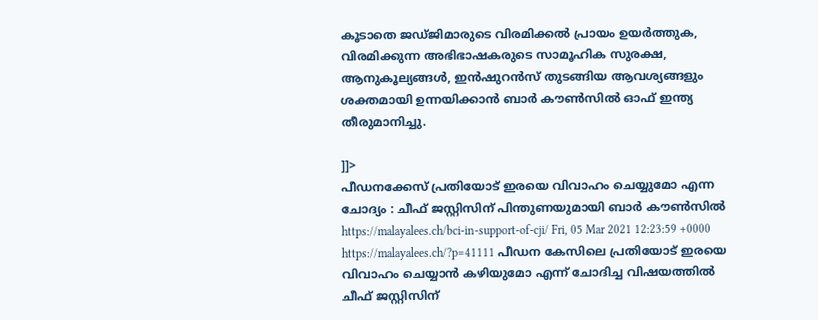കൂടാതെ ജഡ്ജിമാരുടെ വിരമിക്കൽ പ്രായം ഉയർത്തുക, വിരമിക്കുന്ന അഭിഭാഷകരുടെ സാമൂഹിക സുരക്ഷ, ആനുകൂല്യങ്ങൾ, ഇൻഷുറൻസ് തുടങ്ങിയ ആവശ്യങ്ങളും ശക്തമായി ഉന്നയിക്കാൻ ബാർ കൗൺസിൽ ഓഫ് ഇന്ത്യ തീരുമാനിച്ചു.

]]>
പീഡനക്കേസ് പ്രതിയോട് ഇരയെ വിവാഹം ചെയ്യുമോ എന്ന ചോദ്യം : ചീഫ് ജസ്റ്റിസിന് പിന്തുണയുമായി ബാർ കൗൺസിൽ https://malayalees.ch/bci-in-support-of-cji/ Fri, 05 Mar 2021 12:23:59 +0000 https://malayalees.ch/?p=41111 പീഡന കേസിലെ പ്രതിയോട് ഇരയെ വിവാഹം ചെയ്യാൻ കഴിയുമോ എന്ന് ചോദിച്ച വിഷയത്തിൽ ചീഫ് ജസ്റ്റിസിന്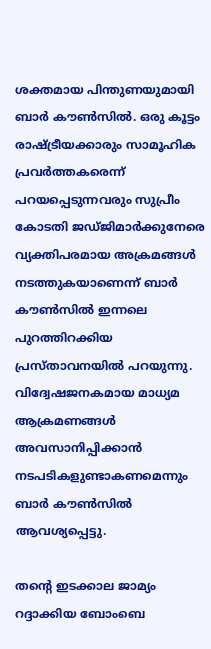ശക്തമായ പിന്തുണയുമായി ബാർ കൗൺസിൽ. ഒരു കൂട്ടം രാഷ്ട്രീയക്കാരും സാമൂഹിക പ്രവർത്തകരെന്ന് പറയപ്പെടുന്നവരും സുപ്രീം കോടതി ജഡ്ജിമാർക്കുനേരെ വ്യക്തിപരമായ അക്രമങ്ങൾ നടത്തുകയാണെന്ന് ബാർ കൗൺസിൽ ഇന്നലെ പുറത്തിറക്കിയ പ്രസ്താവനയിൽ പറയുന്നു. വിദ്വേഷജനകമായ മാധ്യമ ആക്രമണങ്ങൾ അവസാനിപ്പിക്കാൻ നടപടികളുണ്ടാകണമെന്നും ബാർ കൗൺസിൽ ആവശ്യപ്പെട്ടു.

തന്റെ ഇടക്കാല ജാമ്യം റദ്ദാക്കിയ ബോംബെ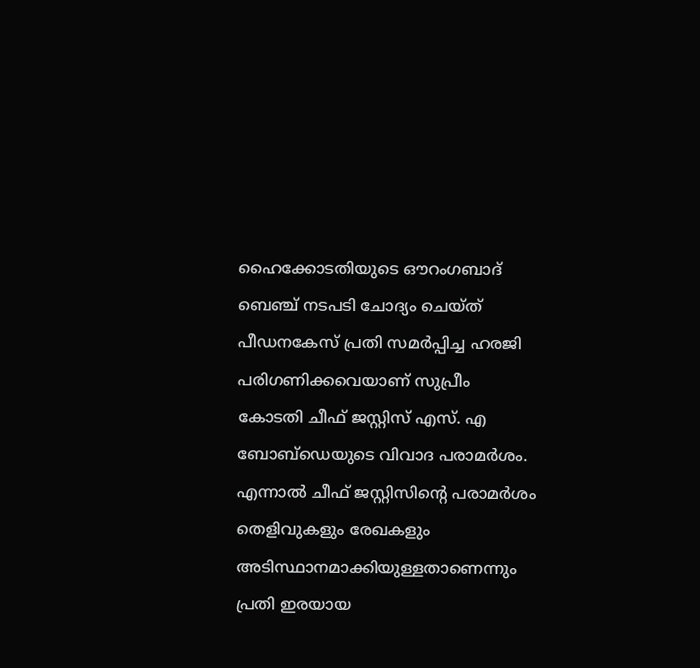ഹൈക്കോടതിയുടെ ഔറംഗബാദ് ബെഞ്ച് നടപടി ചോദ്യം ചെയ്ത് പീഡനകേസ് പ്രതി സമർപ്പിച്ച ഹരജി പരിഗണിക്കവെയാണ് സുപ്രീം കോടതി ചീഫ് ജസ്റ്റിസ് എസ്. എ ബോബ്‌ഡെയുടെ വിവാദ പരാമർശം. എന്നാൽ ചീഫ് ജസ്റ്റിസിന്റെ പരാമർശം തെളിവുകളും രേഖകളും അടിസ്ഥാനമാക്കിയുള്ളതാണെന്നും പ്രതി ഇരയായ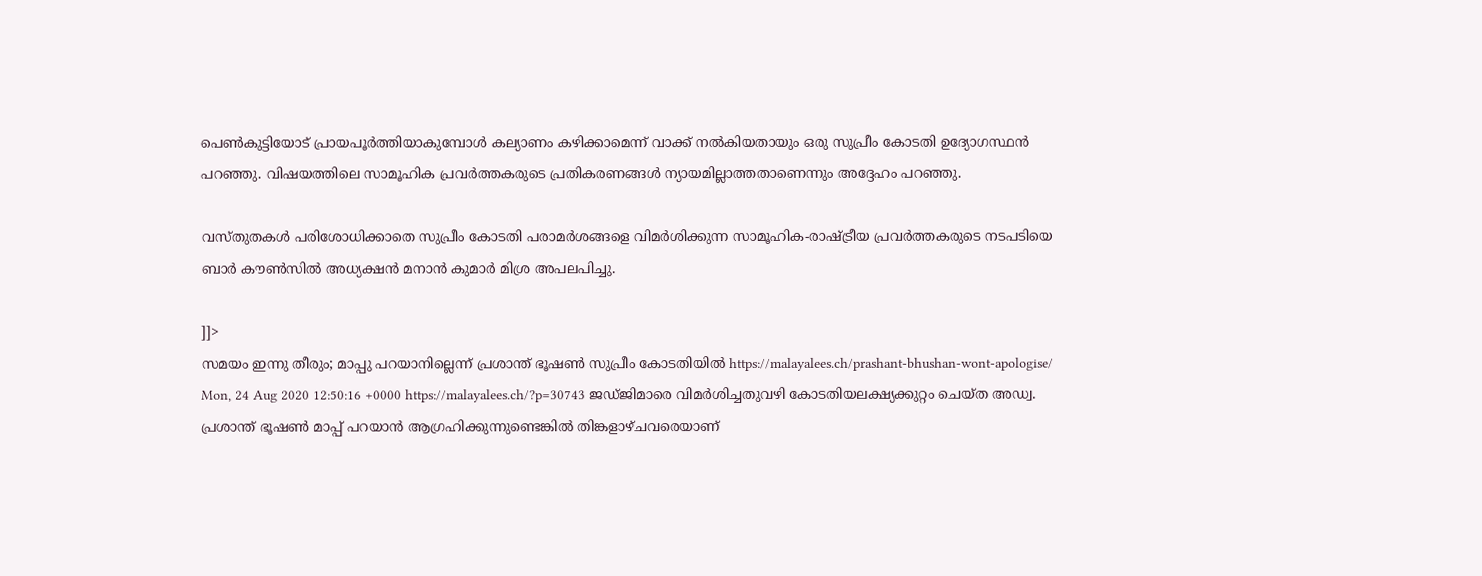പെൺകുട്ടിയോട് പ്രായപൂർത്തിയാകുമ്പോൾ കല്യാണം കഴിക്കാമെന്ന് വാക്ക് നൽകിയതായും ഒരു സുപ്രീം കോടതി ഉദ്യോഗസ്ഥൻ പറഞ്ഞു. വിഷയത്തിലെ സാമൂഹിക പ്രവർത്തകരുടെ പ്രതികരണങ്ങൾ ന്യായമില്ലാത്തതാണെന്നും അദ്ദേഹം പറഞ്ഞു.

വസ്തുതകൾ പരിശോധിക്കാതെ സുപ്രീം കോടതി പരാമർശങ്ങളെ വിമർശിക്കുന്ന സാമൂഹിക-രാഷ്ട്രീയ പ്രവർത്തകരുടെ നടപടിയെ ബാർ കൗൺസിൽ അധ്യക്ഷൻ മനാൻ കുമാർ മിശ്ര അപലപിച്ചു.

]]>
സമയം ഇന്നു തീരും; മാപ്പു പറയാനില്ലെന്ന് പ്രശാന്ത് ഭൂഷണ്‍ സുപ്രീം കോടതിയില്‍ https://malayalees.ch/prashant-bhushan-wont-apologise/ Mon, 24 Aug 2020 12:50:16 +0000 https://malayalees.ch/?p=30743 ജഡ്‌ജിമാരെ വിമർശിച്ചതുവഴി കോടതിയലക്ഷ്യക്കുറ്റം ചെയ്ത അഡ്വ. പ്രശാന്ത് ഭൂഷൺ മാപ്പ് പറയാൻ ആഗ്രഹിക്കുന്നുണ്ടെങ്കിൽ തിങ്കളാഴ്ചവരെയാണ്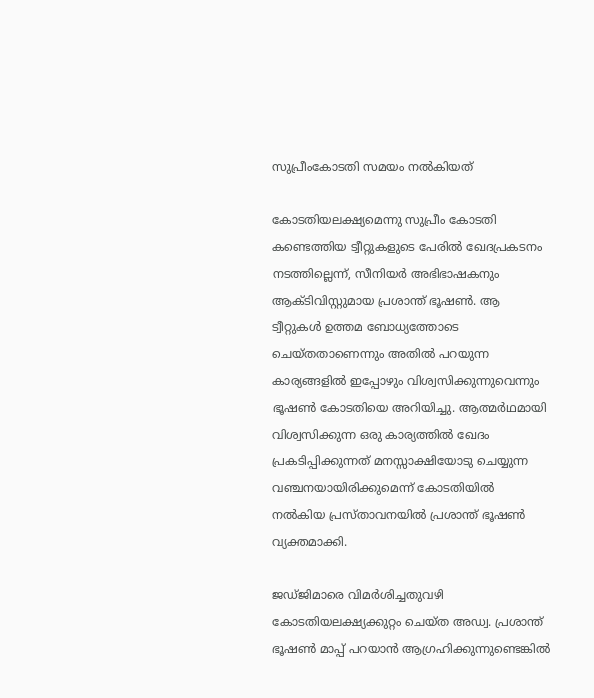സുപ്രീംകോടതി സമയം നൽകിയത്

കോടതിയലക്ഷ്യമെന്നു സുപ്രീം കോടതി കണ്ടെത്തിയ ട്വീറ്റുകളുടെ പേരില്‍ ഖേദപ്രകടനം നടത്തില്ലെന്ന്, സീനിയര്‍ അഭിഭാഷകനും ആക്ടിവിസ്റ്റുമായ പ്രശാന്ത് ഭൂഷണ്‍. ആ ട്വീറ്റുകള്‍ ഉത്തമ ബോധ്യത്തോടെ ചെയ്തതാണെന്നും അതില്‍ പറയുന്ന കാര്യങ്ങളില്‍ ഇപ്പോഴും വിശ്വസിക്കുന്നുവെന്നും ഭൂഷണ്‍ കോടതിയെ അറിയിച്ചു. ആത്മര്‍ഥമായി വിശ്വസിക്കുന്ന ഒരു കാര്യത്തില്‍ ഖേദം പ്രകടിപ്പിക്കുന്നത് മനസ്സാക്ഷിയോടു ചെയ്യുന്ന വഞ്ചനയായിരിക്കുമെന്ന് കോടതിയില്‍ നല്‍കിയ പ്രസ്താവനയില്‍ പ്രശാന്ത് ഭൂഷണ്‍ വ്യക്തമാക്കി.

ജഡ്‌ജിമാരെ വിമർശിച്ചതുവഴി കോടതിയലക്ഷ്യക്കുറ്റം ചെയ്ത അഡ്വ. പ്രശാന്ത് ഭൂഷൺ മാപ്പ് പറയാൻ ആഗ്രഹിക്കുന്നുണ്ടെങ്കിൽ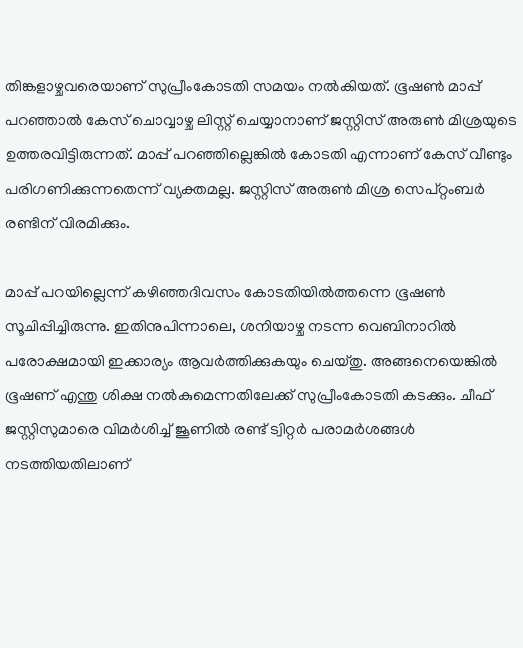തിങ്കളാഴ്ചവരെയാണ് സുപ്രീംകോടതി സമയം നൽകിയത്. ഭൂഷൺ മാപ്പ് പറഞ്ഞാൽ കേസ് ചൊവ്വാഴ്ച ലിസ്റ്റ് ചെയ്യാനാണ് ജസ്റ്റിസ് അരുൺ മിശ്രയുടെ ഉത്തരവിട്ടിരുന്നത്. മാപ്പ് പറഞ്ഞില്ലെങ്കിൽ കോടതി എന്നാണ് കേസ് വീണ്ടും പരിഗണിക്കുന്നതെന്ന് വ്യക്തമല്ല. ജസ്റ്റിസ് അരുൺ മിശ്ര സെപ്റ്റംബർ രണ്ടിന് വിരമിക്കും.

മാപ്പ് പറയില്ലെന്ന് കഴിഞ്ഞദിവസം കോടതിയിൽത്തന്നെ ഭൂഷൺ സൂചിപ്പിച്ചിരുന്നു. ഇതിനുപിന്നാലെ, ശനിയാഴ്ച നടന്ന വെബിനാറിൽ പരോക്ഷമായി ഇക്കാര്യം ആവർത്തിക്കുകയും ചെയ്തു. അങ്ങനെയെങ്കിൽ ഭൂഷണ് എന്തു ശിക്ഷ നൽകുമെന്നതിലേക്ക് സുപ്രീംകോടതി കടക്കും. ചീഫ് ജസ്റ്റിസുമാരെ വിമർശിച്ച് ജൂണിൽ രണ്ട് ട്വിറ്റർ പരാമർശങ്ങൾ നടത്തിയതിലാണ്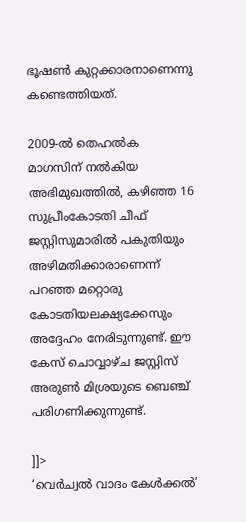ഭൂഷൺ കുറ്റക്കാരനാണെന്നു കണ്ടെത്തിയത്.

2009-ൽ തെഹൽക മാഗസിന് നൽകിയ അഭിമുഖത്തിൽ, കഴിഞ്ഞ 16 സുപ്രീംകോടതി ചീഫ് ജസ്റ്റിസുമാരിൽ പകുതിയും അഴിമതിക്കാരാണെന്ന് പറഞ്ഞ മറ്റൊരു കോടതിയലക്ഷ്യക്കേസും അദ്ദേഹം നേരിടുന്നുണ്ട്. ഈ കേസ് ചൊവ്വാഴ്ച ജസ്റ്റിസ് അരുൺ മിശ്രയുടെ ബെഞ്ച് പരിഗണിക്കുന്നുണ്ട്.

]]>
‘വെർച്വൽ വാദം കേൾക്കൽ’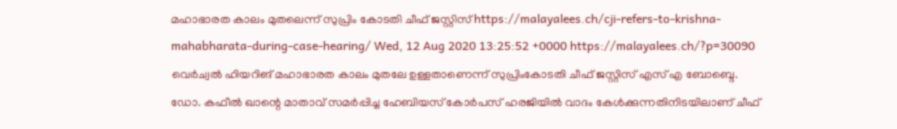മഹാഭാരത കാലം മുതലെന്ന് സുപ്രിം കോടതി ചീഫ് ജസ്റ്റിസ് https://malayalees.ch/cji-refers-to-krishna-mahabharata-during-case-hearing/ Wed, 12 Aug 2020 13:25:52 +0000 https://malayalees.ch/?p=30090 വെര്‍ച്വല്‍ ഹിയറിങ് മഹാഭാരത കാലം മുതലേ ഉള്ളതാണെന്ന് സുപ്രിംകോടതി ചീഫ് ജസ്റ്റിസ് എസ് എ ബോബ്ദെ. ഡോ. കഫീല്‍ ഖാന്റെ മാതാവ് സമര്‍പ്പിച്ച ഹേബിയസ് കോര്‍പസ് ഹരജിയില്‍ വാദം കേള്‍ക്കുന്നതിനിടയിലാണ് ചീഫ്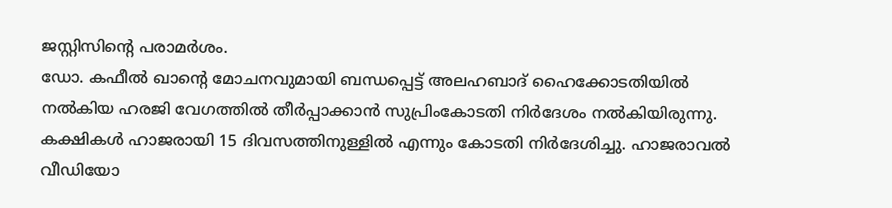ജസ്റ്റിസിന്റെ പരാമര്‍ശം.
ഡോ. കഫീല്‍ ഖാന്റെ മോചനവുമായി ബന്ധപ്പെട്ട് അലഹബാദ് ഹൈക്കോടതിയില്‍ നല്‍കിയ ഹരജി വേഗത്തില്‍ തീര്‍പ്പാക്കാന്‍ സുപ്രിംകോടതി നിര്‍ദേശം നല്‍കിയിരുന്നു. കക്ഷികള്‍ ഹാജരായി 15 ദിവസത്തിനുള്ളില്‍ എന്നും കോടതി നിര്‍ദേശിച്ചു. ഹാജരാവല്‍ വീഡിയോ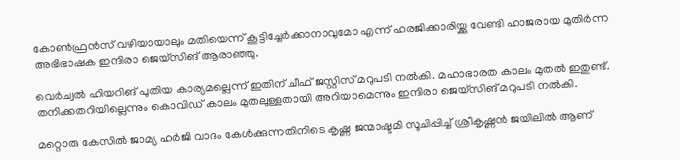കോണ്‍ഫ്രന്‍സ് വഴിയായാലും മതിയെന്ന് കൂട്ടിച്ചേര്‍ക്കാനാവുമോ എന്ന് ഹരജിക്കാരിയ്ക്കു വേണ്ടി ഹാജരായ മുതിര്‍ന്ന അഭിഭാഷക ഇന്ദിരാ ജെയ്‌സിങ് ആരാഞ്ഞു.

വെര്‍ച്വല്‍ ഹിയറിങ് പുതിയ കാര്യമല്ലെന്ന് ഇതിന് ചീഫ് ജസ്റ്റിസ് മറുപടി നല്‍കി. മഹാഭാരത കാലം മുതല്‍ ഇതുണ്ട്. തനിക്കതറിയില്ലെന്നും കൊവിഡ് കാലം മുതലുള്ളതായി അറിയാമെന്നും ഇന്ദിരാ ജെയ്‌സിങ് മറുപടി നല്‍കി.

മറ്റൊരു കേസില്‍ ജാമ്യ ഹർജി വാദം കേൾക്കുന്നതിനിടെ കൃഷ്ണ ജന്മാഷ്ടമി സൂചിപ്പിച്ച് ശ്രീകൃഷ്ണൻ ജയിലിൽ‌ ആണ്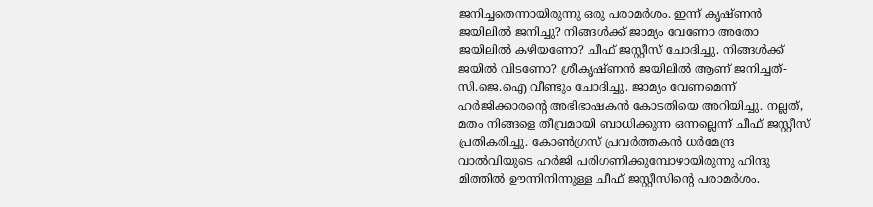ജനിച്ചതെന്നായിരുന്നു ഒരു പരാമർശം. ഇന്ന് കൃഷ്ണൻ ജയിലിൽ ജനിച്ചു? നിങ്ങൾക്ക് ജാമ്യം വേണോ അതോ ജയിലിൽ കഴിയണോ? ചീഫ് ജസ്റ്റീസ് ചോദിച്ചു. നിങ്ങൾക്ക് ജയിൽ വിടണോ? ശ്രീകൃഷ്ണൻ ജയിലിൽ ആണ് ജനിച്ചത്- സി.ജെ.ഐ വീണ്ടും ചോദിച്ചു. ജാമ്യം വേണമെന്ന് ഹർജിക്കാരന്‍റെ അഭിഭാഷകൻ കോടതിയെ അറിയിച്ചു. നല്ലത്, മതം നിങ്ങളെ തീവ്രമായി ബാധിക്കുന്ന ഒന്നല്ലെന്ന് ചീഫ് ജസ്റ്റീസ് പ്രതികരിച്ചു. കോൺഗ്രസ് പ്രവർത്തകൻ ധര്‍മേന്ദ്ര വാല്‍വിയുടെ ഹർജി പരിഗണിക്കുമ്പോഴായിരുന്നു ഹിന്ദു മിത്തിൽ ഊന്നിനിന്നുള്ള ചീഫ് ജസ്റ്റീസിന്‍റെ പരാമർശം.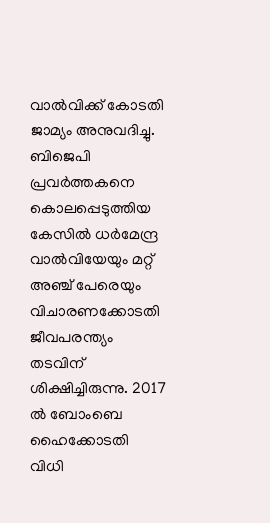വാൽവിക്ക് കോടതി ജാമ്യം അനുവദിച്ചു. ബിജെപി പ്രവര്‍ത്തകനെ കൊലപ്പെടുത്തിയ കേസിൽ ധര്‍മേന്ദ്ര വാല്‍വിയേയും മറ്റ് അഞ്ച് പേരെയും വിചാരണക്കോടതി ജീവപരന്ത്യം തടവിന് ശിക്ഷിച്ചിരുന്നു. 2017 ല്‍ ബോംബെ ഹൈക്കോടതി വിധി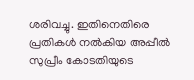ശരിവച്ചു. ഇതിനെതിരെ പ്രതികള്‍ നല്‍കിയ അപ്പീല്‍ സുപ്രീം കോടതിയുടെ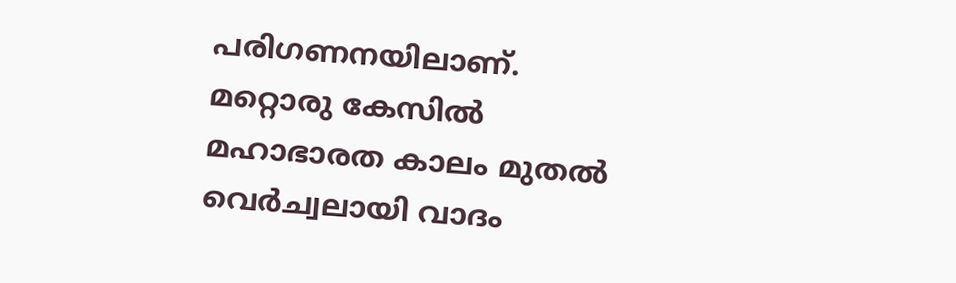പരിഗണനയിലാണ്. മറ്റൊരു കേസിൽ മഹാഭാരത കാലം മുതൽ വെർച്വലായി വാദം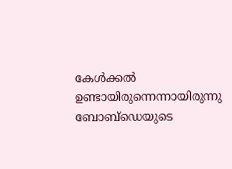കേൾക്കൽ ഉണ്ടായിരുന്നെന്നായിരുന്നു ബോബ്ഡെയുടെ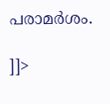പരാമർശം.

]]>